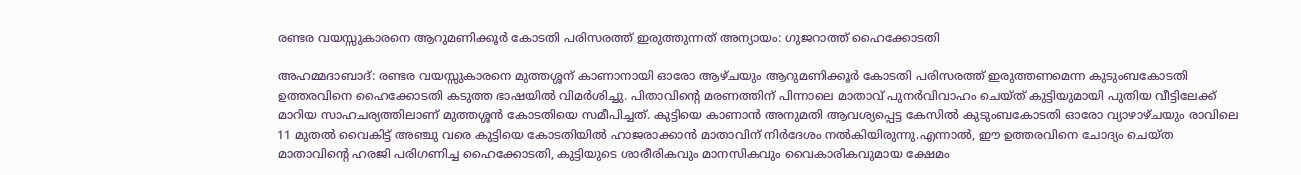രണ്ടര വയസ്സുകാരനെ ആറുമണിക്കൂര്‍ കോടതി പരിസരത്ത് ഇരുത്തുന്നത് അന്യായം: ഗുജറാത്ത് ഹൈക്കോടതി

അഹമ്മദാബാദ്: രണ്ടര വയസ്സുകാരനെ മുത്തശ്ശന് കാണാനായി ഓരോ ആഴ്ചയും ആറുമണിക്കൂര്‍ കോടതി പരിസരത്ത് ഇരുത്തണമെന്ന കുടുംബകോടതി ഉത്തരവിനെ ഹൈക്കോടതി കടുത്ത ഭാഷയില്‍ വിമര്‍ശിച്ചു. പിതാവിന്റെ മരണത്തിന് പിന്നാലെ മാതാവ് പുനര്‍വിവാഹം ചെയ്ത് കുട്ടിയുമായി പുതിയ വീട്ടിലേക്ക് മാറിയ സാഹചര്യത്തിലാണ് മുത്തശ്ശന്‍ കോടതിയെ സമീപിച്ചത്. കുട്ടിയെ കാണാന്‍ അനുമതി ആവശ്യപ്പെട്ട കേസില്‍ കുടുംബകോടതി ഓരോ വ്യാഴാഴ്ചയും രാവിലെ 11 മുതല്‍ വൈകിട്ട് അഞ്ചു വരെ കുട്ടിയെ കോടതിയില്‍ ഹാജരാക്കാന്‍ മാതാവിന് നിര്‍ദേശം നല്‍കിയിരുന്നു.എന്നാല്‍, ഈ ഉത്തരവിനെ ചോദ്യം ചെയ്ത മാതാവിന്റെ ഹരജി പരിഗണിച്ച ഹൈക്കോടതി, കുട്ടിയുടെ ശാരീരികവും മാനസികവും വൈകാരികവുമായ ക്ഷേമം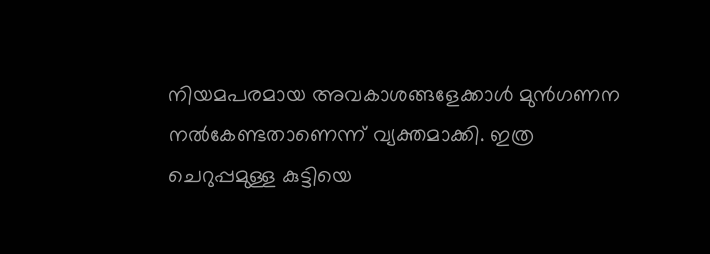നിയമപരമായ അവകാശങ്ങളേക്കാള്‍ മുന്‍ഗണന നല്‍കേണ്ടതാണെന്ന് വ്യക്തമാക്കി. ഇത്ര ചെറുപ്പമുള്ള കുട്ടിയെ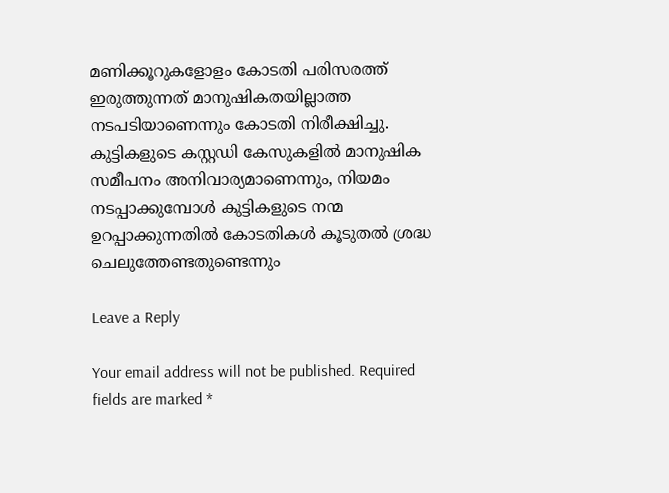മണിക്കൂറുകളോളം കോടതി പരിസരത്ത് ഇരുത്തുന്നത് മാനുഷികതയില്ലാത്ത നടപടിയാണെന്നും കോടതി നിരീക്ഷിച്ചു. കുട്ടികളുടെ കസ്റ്റഡി കേസുകളില്‍ മാനുഷിക സമീപനം അനിവാര്യമാണെന്നും, നിയമം നടപ്പാക്കുമ്പോള്‍ കുട്ടികളുടെ നന്മ ഉറപ്പാക്കുന്നതില്‍ കോടതികള്‍ കൂടുതല്‍ ശ്രദ്ധ ചെലുത്തേണ്ടതുണ്ടെന്നും

Leave a Reply

Your email address will not be published. Required fields are marked *